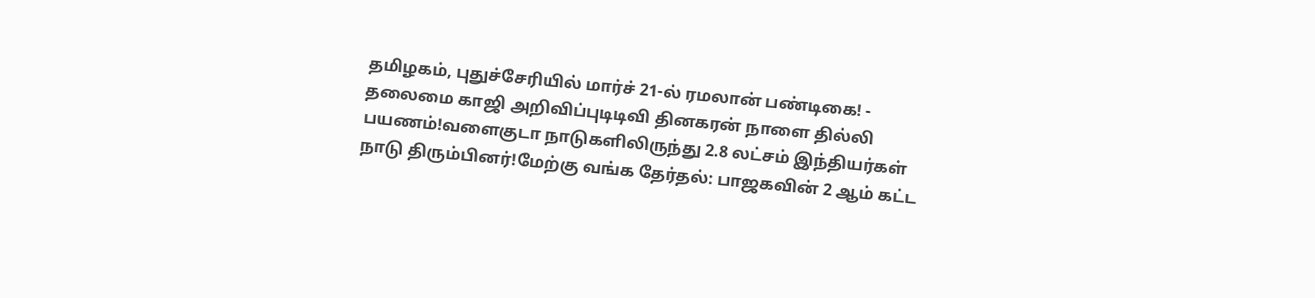தமிழகம், புதுச்சேரியில் மார்ச் 21-ல் ரமலான் பண்டிகை! - தலைமை காஜி அறிவிப்புடிடிவி தினகரன் நாளை தில்லி பயணம்!வளைகுடா நாடுகளிலிருந்து 2.8 லட்சம் இந்தியர்கள் நாடு திரும்பினர்!மேற்கு வங்க தேர்தல்: பாஜகவின் 2 ஆம் கட்ட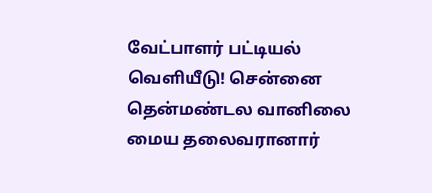வேட்பாளர் பட்டியல் வெளியீடு! சென்னை தென்மண்டல வானிலை மைய தலைவரானார்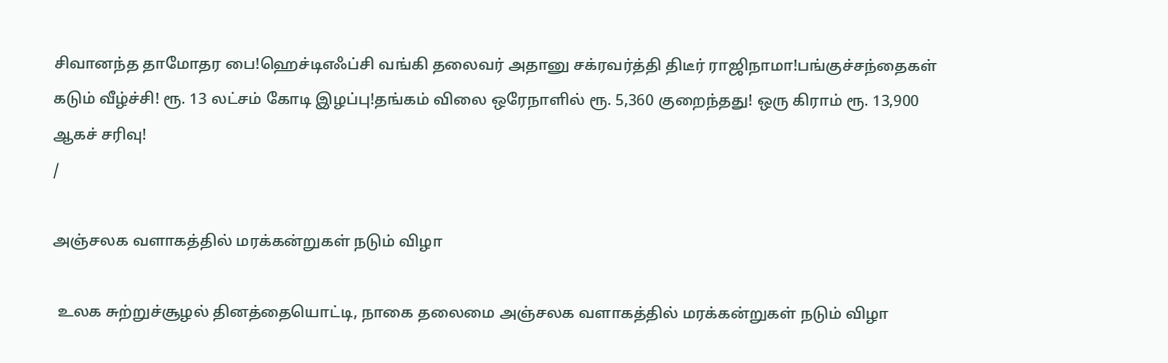சிவானந்த தாமோதர பை!ஹெச்டிஎஃப்சி வங்கி தலைவர் அதானு சக்ரவர்த்தி திடீர் ராஜிநாமா!பங்குச்சந்தைகள் கடும் வீழ்ச்சி! ரூ. 13 லட்சம் கோடி இழப்பு!தங்கம் விலை ஒரேநாளில் ரூ. 5,360 குறைந்தது! ஒரு கிராம் ரூ. 13,900 ஆகச் சரிவு!
/

அஞ்சலக வளாகத்தில் மரக்கன்றுகள் நடும் விழா

 உலக சுற்றுச்சூழல் தினத்தையொட்டி, நாகை தலைமை அஞ்சலக வளாகத்தில் மரக்கன்றுகள் நடும் விழா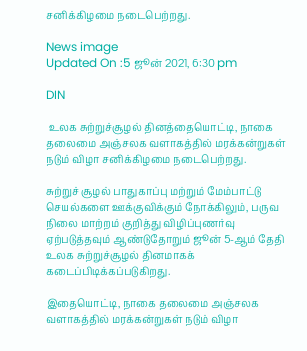சனிக்கிழமை நடைபெற்றது.

News image
Updated On :5 ஜூன் 2021, 6:30 pm

DIN

 உலக சுற்றுச்சூழல் தினத்தையொட்டி, நாகை தலைமை அஞ்சலக வளாகத்தில் மரக்கன்றுகள் நடும் விழா சனிக்கிழமை நடைபெற்றது.

சுற்றுச் சூழல் பாதுகாப்பு மற்றும் மேம்பாட்டு செயல்களை ஊக்குவிக்கும் நோக்கிலும், பருவ நிலை மாற்றம் குறித்து விழிப்புணர்வு ஏற்படுத்தவும் ஆண்டுதோறும் ஜூன் 5-ஆம் தேதி உலக சுற்றுச்சூழல் தினமாகக் கடைப்பிடிக்கப்படுகிறது.

இதையொட்டி, நாகை தலைமை அஞ்சலக வளாகத்தில் மரக்கன்றுகள் நடும் விழா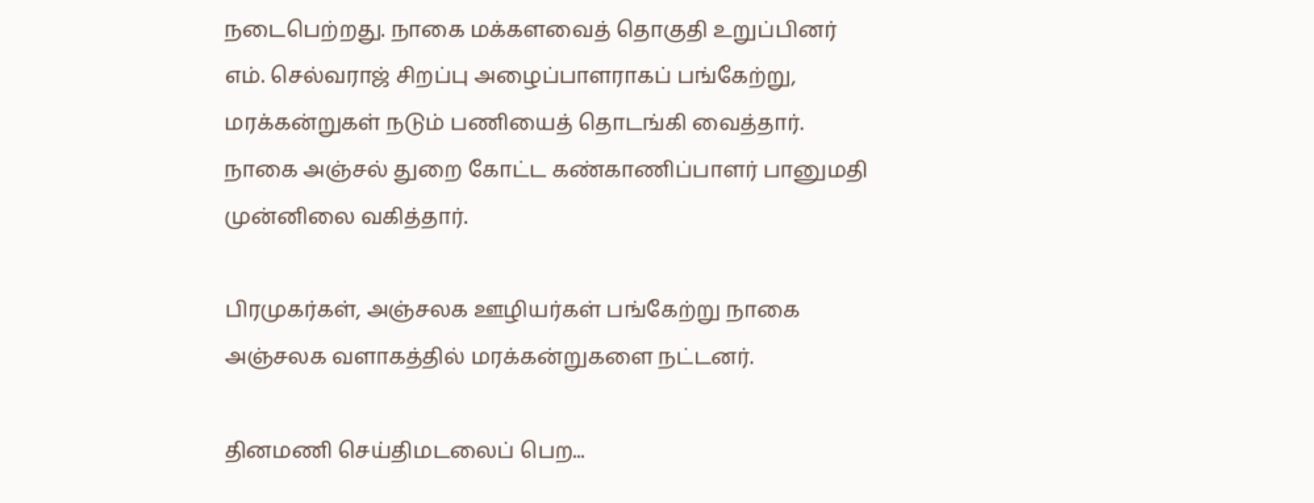நடைபெற்றது. நாகை மக்களவைத் தொகுதி உறுப்பினர் எம். செல்வராஜ் சிறப்பு அழைப்பாளராகப் பங்கேற்று, மரக்கன்றுகள் நடும் பணியைத் தொடங்கி வைத்தார். நாகை அஞ்சல் துறை கோட்ட கண்காணிப்பாளர் பானுமதி முன்னிலை வகித்தார்.

பிரமுகர்கள், அஞ்சலக ஊழியர்கள் பங்கேற்று நாகை அஞ்சலக வளாகத்தில் மரக்கன்றுகளை நட்டனர்.

தினமணி செய்திமடலைப் பெற...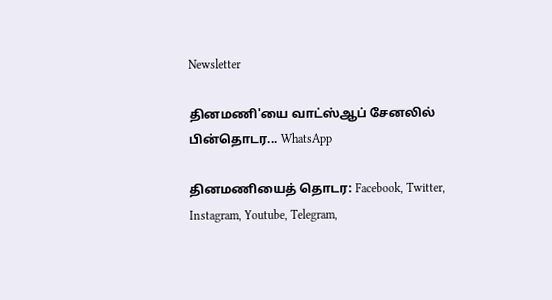Newsletter

தினமணி'யை வாட்ஸ்ஆப் சேனலில் பின்தொடர... WhatsApp

தினமணியைத் தொடர: Facebook, Twitter, Instagram, Youtube, Telegram,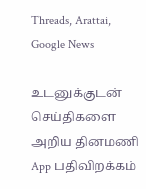Threads, Arattai, Google News

உடனுக்குடன் செய்திகளை அறிய தினமணி App பதிவிறக்கம்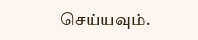செய்யவும்.